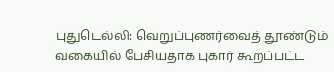புதுடெல்லி: வெறுப்புணர்வைத் தூண்டும் வகையில் பேசியதாக புகார் கூறப்பட்ட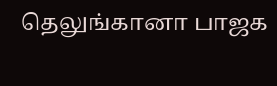தெலுங்கானா பாஜக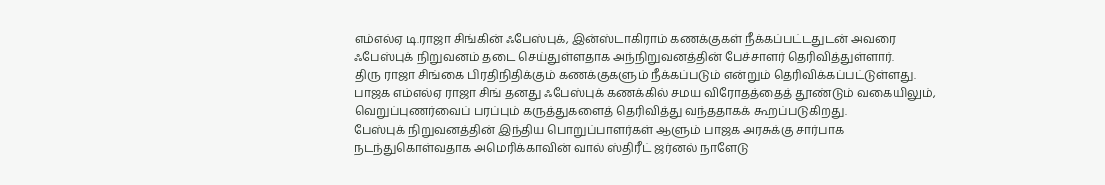எம்எல்ஏ டி.ராஜா சிங்கின் ஃபேஸ்புக், இன்ஸ்டாகிராம் கணக்குகள் நீக்கப்பட்டதுடன் அவரை ஃபேஸ்புக் நிறுவனம் தடை செய்துள்ளதாக அந்நிறுவனத்தின் பேச்சாளர் தெரிவித்துள்ளார்.
திரு ராஜா சிங்கை பிரதிநிதிக்கும் கணக்குகளும் நீக்கப்படும் என்றும் தெரிவிக்கப்பட்டுள்ளது.
பாஜக எம்எல்ஏ ராஜா சிங் தனது ஃபேஸ்புக் கணக்கில் சமய விரோதத்தைத் தூண்டும் வகையிலும், வெறுப்புணர்வைப் பரப்பும் கருத்துகளைத் தெரிவித்து வந்ததாகக் கூறப்படுகிறது.
பேஸ்புக் நிறுவனத்தின் இந்திய பொறுப்பாளர்கள் ஆளும் பாஜக அரசுக்கு சார்பாக நடந்துகொள்வதாக அமெரிக்காவின் வால் ஸ்திரீட் ஜர்னல் நாளேடு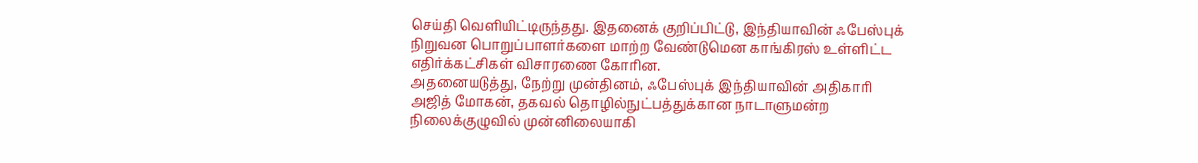செய்தி வெளியிட்டிருந்தது. இதனைக் குறிப்பிட்டு, இந்தியாவின் ஃபேஸ்புக் நிறுவன பொறுப்பாளர்களை மாற்ற வேண்டுமென காங்கிரஸ் உள்ளிட்ட எதிர்க்கட்சிகள் விசாரணை கோரின.
அதனையடுத்து, நேற்று முன்தினம், ஃபேஸ்புக் இந்தியாவின் அதிகாரி அஜித் மோகன், தகவல் தொழில்நுட்பத்துக்கான நாடாளுமன்ற நிலைக்குழுவில் முன்னிலையாகி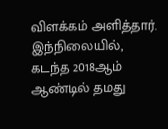விளக்கம் அளித்தார்.
இந்நிலையில், கடந்த 2018ஆம் ஆண்டில் தமது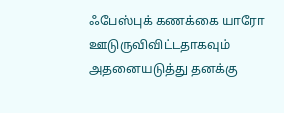ஃபேஸ்புக் கணக்கை யாரோ ஊடுருவிவிட்டதாகவும் அதனையடுத்து தனக்கு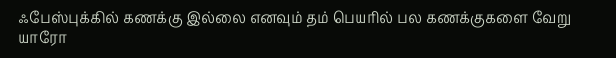ஃபேஸ்புக்கில் கணக்கு இல்லை எனவும் தம் பெயரில் பல கணக்குகளை வேறு யாரோ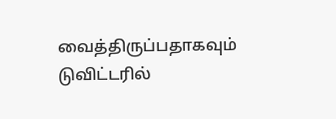வைத்திருப்பதாகவும் டுவிட்டரில்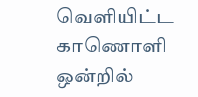வெளியிட்ட காணொளி ஒன்றில்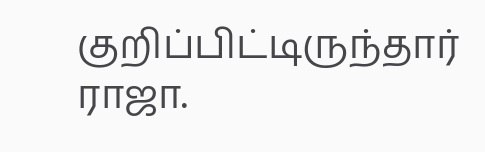குறிப்பிட்டிருந்தார் ராஜா.